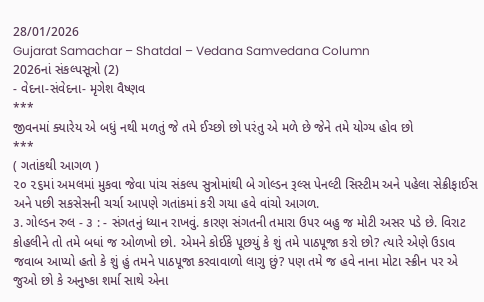28/01/2026
Gujarat Samachar – Shatdal – Vedana Samvedana Column
2026નાં સંકલ્પસૂત્રો (2)
- વેદના-સંવેદના- મૃગેશ વૈષ્ણવ
***
જીવનમાં ક્યારેય એ બધું નથી મળતું જે તમે ઈચ્છો છો પરંતુ એ મળે છે જેને તમે યોગ્ય હોવ છો
***
( ગતાંકથી આગળ )
૨૦ ૨૬માં અમલમાં મુકવા જેવા પાંચ સંકલ્પ સુત્રોમાંથી બે ગોલ્ડન રૂલ્સ પેનલ્ટી સિસ્ટીમ અને પહેલા સેક્રીફાઈસ અને પછી સકસેસની ચર્ચા આપણે ગતાંકમાં કરી ગયા હવે વાંચો આગળ.
૩. ગોલ્ડન રુલ - ૩ : - સંગતનું ધ્યાન રાખવું. કારણ સંગતની તમારા ઉપર બહુ જ મોટી અસર પડે છે. વિરાટ કોહલીને તો તમે બધાં જ ઓળખો છો. એમને કોઈકે પૂછયું કે શું તમે પાઠપૂજા કરો છો? ત્યારે એણે ઉડાવ જવાબ આપ્યો હતો કે શું હું તમને પાઠપૂજા કરવાવાળો લાગુ છું? પણ તમે જ હવે નાના મોટા સ્ક્રીન પર એ જુઓ છો કે અનુષ્કા શર્મા સાથે એના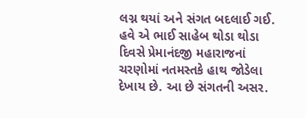લગ્ન થયાં અને સંગત બદલાઈ ગઈ. હવે એ ભાઈ સાહેબ થોડા થોડા દિવસે પ્રેમાનંદજી મહારાજનાં ચરણોમાં નતમસ્તકે હાથ જોડેલા દેખાય છે. આ છે સંગતની અસર.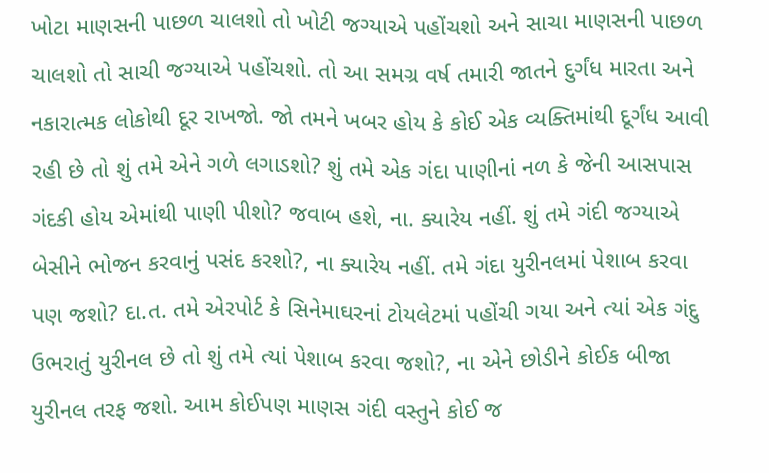ખોટા માણસની પાછળ ચાલશો તો ખોટી જગ્યાએ પહોંચશો અને સાચા માણસની પાછળ ચાલશો તો સાચી જગ્યાએ પહોંચશો. તો આ સમગ્ર વર્ષ તમારી જાતને દુર્ગંધ મારતા અને નકારાત્મક લોકોથી દૂર રાખજો. જો તમને ખબર હોય કે કોઈ એક વ્યક્તિમાંથી દૂર્ગંધ આવી રહી છે તો શું તમે એને ગળે લગાડશો? શું તમે એક ગંદા પાણીનાં નળ કે જેની આસપાસ ગંદકી હોય એમાંથી પાણી પીશો? જવાબ હશે, ના. ક્યારેય નહીં. શું તમે ગંદી જગ્યાએ બેસીને ભોજન કરવાનું પસંદ કરશો?, ના ક્યારેય નહીં. તમે ગંદા યુરીનલમાં પેશાબ કરવા પણ જશો? દા.ત. તમે એરપોર્ટ કે સિનેમાઘરનાં ટોયલેટમાં પહોંચી ગયા અને ત્યાં એક ગંદુ ઉભરાતું યુરીનલ છે તો શું તમે ત્યાં પેશાબ કરવા જશો?, ના એને છોડીને કોઈક બીજા યુરીનલ તરફ જશો. આમ કોઈપણ માણસ ગંદી વસ્તુને કોઈ જ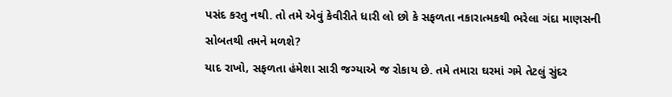પસંદ કરતુ નથી. તો તમે એવું કેવીરીતે ધારી લો છો કે સફળતા નકારાત્મકથી ભરેલા ગંદા માણસની સોબતથી તમને મળશે?
યાદ રાખો, સફળતા હંમેશા સારી જગ્યાએ જ રોકાય છે. તમે તમારા ઘરમાં ગમે તેટલું સુંદર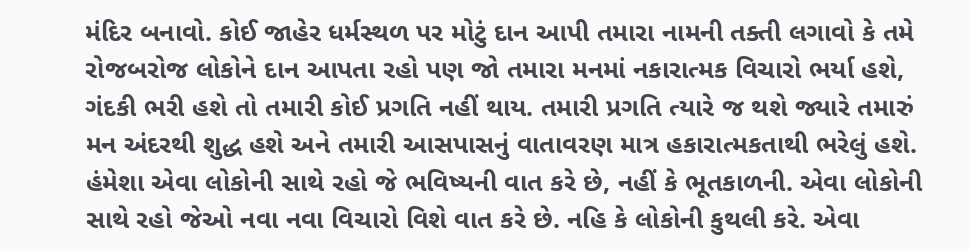મંદિર બનાવો. કોઈ જાહેર ધર્મસ્થળ પર મોટું દાન આપી તમારા નામની તક્તી લગાવો કે તમે રોજબરોજ લોકોને દાન આપતા રહો પણ જો તમારા મનમાં નકારાત્મક વિચારો ભર્યા હશે, ગંદકી ભરી હશે તો તમારી કોઈ પ્રગતિ નહીં થાય. તમારી પ્રગતિ ત્યારે જ થશે જ્યારે તમારું મન અંદરથી શુદ્ધ હશે અને તમારી આસપાસનું વાતાવરણ માત્ર હકારાત્મકતાથી ભરેલું હશે. હંમેશા એવા લોકોની સાથે રહો જે ભવિષ્યની વાત કરે છે, નહીં કે ભૂતકાળની. એવા લોકોની સાથે રહો જેઓ નવા નવા વિચારો વિશે વાત કરે છે. નહિ કે લોકોની કુથલી કરે. એવા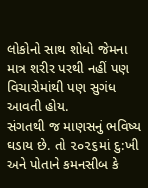લોકોનો સાથ શોધો જેમના માત્ર શરીર પરથી નહીં પણ વિચારોમાંથી પણ સુગંધ આવતી હોય.
સંગતથી જ માણસનું ભવિષ્ય ઘડાય છે. તો ૨૦૨૬માં દુ:ખી અને પોતાને કમનસીબ કે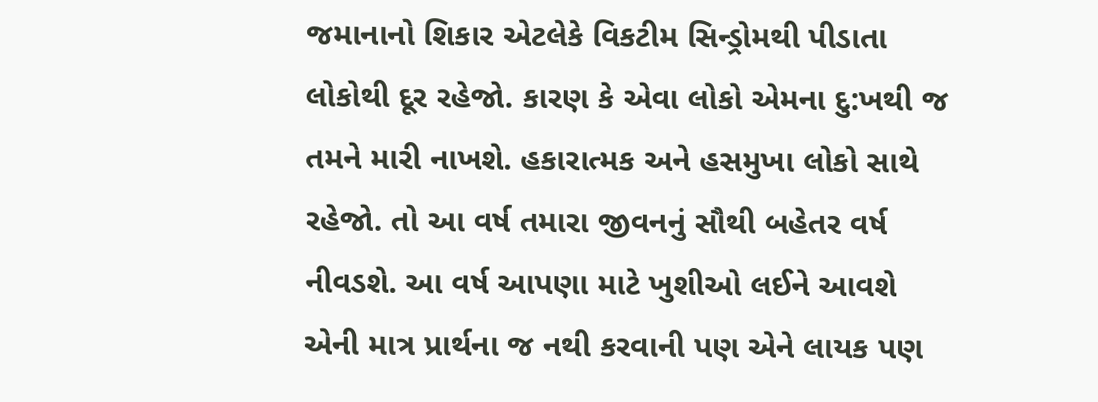જમાનાનો શિકાર એટલેકે વિકટીમ સિન્ડ્રોમથી પીડાતા લોકોથી દૂર રહેજો. કારણ કે એવા લોકો એમના દુ:ખથી જ તમને મારી નાખશે. હકારાત્મક અને હસમુખા લોકો સાથે રહેજો. તો આ વર્ષ તમારા જીવનનું સૌથી બહેતર વર્ષ નીવડશે. આ વર્ષ આપણા માટે ખુશીઓ લઈને આવશે એની માત્ર પ્રાર્થના જ નથી કરવાની પણ એને લાયક પણ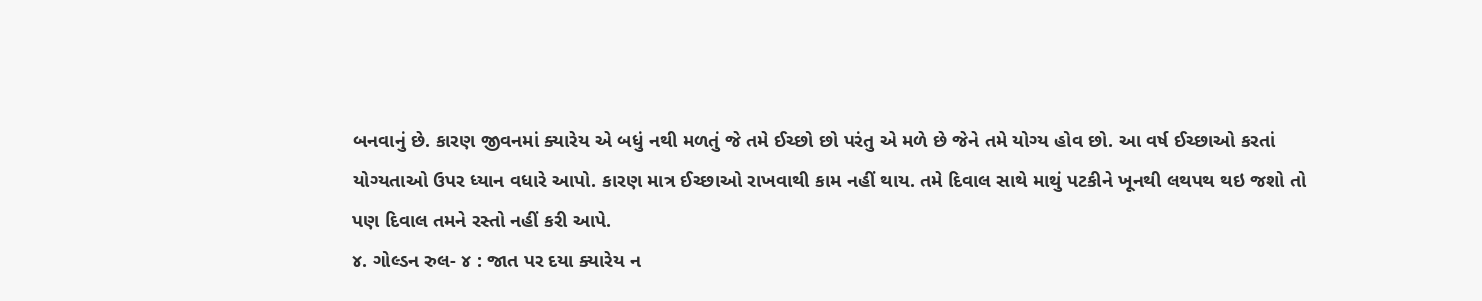બનવાનું છે. કારણ જીવનમાં ક્યારેય એ બધું નથી મળતું જે તમે ઈચ્છો છો પરંતુ એ મળે છે જેને તમે યોગ્ય હોવ છો. આ વર્ષ ઈચ્છાઓ કરતાં યોગ્યતાઓ ઉપર ધ્યાન વધારે આપો. કારણ માત્ર ઈચ્છાઓ રાખવાથી કામ નહીં થાય. તમે દિવાલ સાથે માથું પટકીને ખૂનથી લથપથ થઇ જશો તો પણ દિવાલ તમને રસ્તો નહીં કરી આપે.
૪. ગોલ્ડન રુલ- ૪ : જાત પર દયા ક્યારેય ન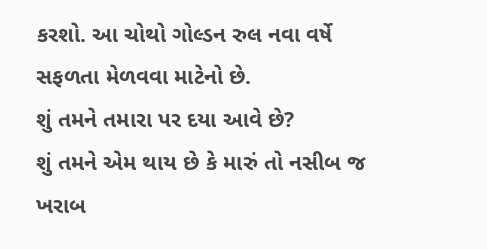કરશો. આ ચોથો ગોલ્ડન રુલ નવા વર્ષે સફળતા મેળવવા માટેનો છે.
શું તમને તમારા પર દયા આવે છે?
શું તમને એમ થાય છે કે મારું તો નસીબ જ ખરાબ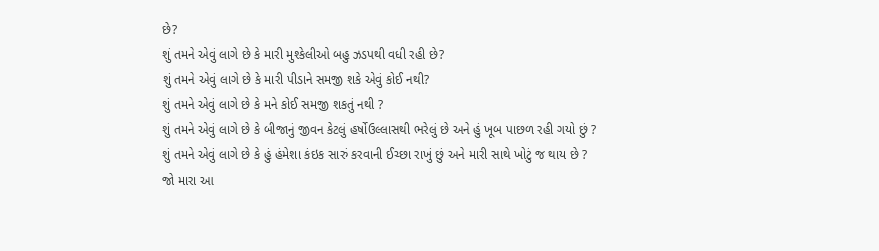છે?
શું તમને એવું લાગે છે કે મારી મુશ્કેલીઓ બહુ ઝડપથી વધી રહી છે?
શું તમને એવું લાગે છે કે મારી પીડાને સમજી શકે એવું કોઈ નથી?
શું તમને એવું લાગે છે કે મને કોઈ સમજી શકતું નથી ?
શું તમને એવું લાગે છે કે બીજાનું જીવન કેટલું હર્ષોઉલ્લાસથી ભરેલું છે અને હું ખૂબ પાછળ રહી ગયો છું ?
શું તમને એવું લાગે છે કે હું હંમેશા કંઇક સારું કરવાની ઈચ્છા રાખું છું અને મારી સાથે ખોટું જ થાય છે ?
જો મારા આ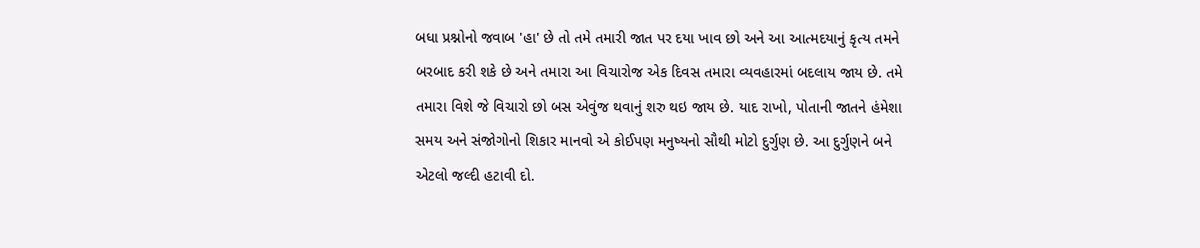બધા પ્રશ્નોનો જવાબ 'હા' છે તો તમે તમારી જાત પર દયા ખાવ છો અને આ આત્મદયાનું કૃત્ય તમને બરબાદ કરી શકે છે અને તમારા આ વિચારોજ એક દિવસ તમારા વ્યવહારમાં બદલાય જાય છે. તમે તમારા વિશે જે વિચારો છો બસ એવુંજ થવાનું શરુ થઇ જાય છે. યાદ રાખો, પોતાની જાતને હંમેશા સમય અને સંજોગોનો શિકાર માનવો એ કોઈપણ મનુષ્યનો સૌથી મોટો દુર્ગુણ છે. આ દુર્ગુણને બને એટલો જલ્દી હટાવી દો.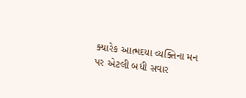ક્યારેક આત્મદયા વ્યક્તિના મન પર એટલી બધી સવાર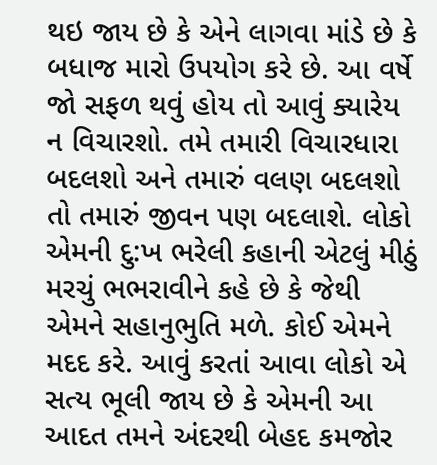થઇ જાય છે કે એને લાગવા માંડે છે કે બધાજ મારો ઉપયોગ કરે છે. આ વર્ષે જો સફળ થવું હોય તો આવું ક્યારેય ન વિચારશો. તમે તમારી વિચારધારા બદલશો અને તમારું વલણ બદલશો તો તમારું જીવન પણ બદલાશે. લોકો એમની દુ:ખ ભરેલી કહાની એટલું મીઠું મરચું ભભરાવીને કહે છે કે જેથી એમને સહાનુભુતિ મળે. કોઈ એમને મદદ કરે. આવું કરતાં આવા લોકો એ સત્ય ભૂલી જાય છે કે એમની આ આદત તમને અંદરથી બેહદ કમજોર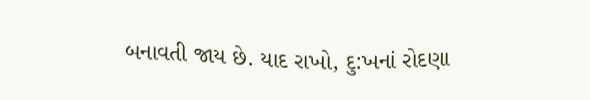બનાવતી જાય છે. યાદ રાખો, દુ:ખનાં રોદણા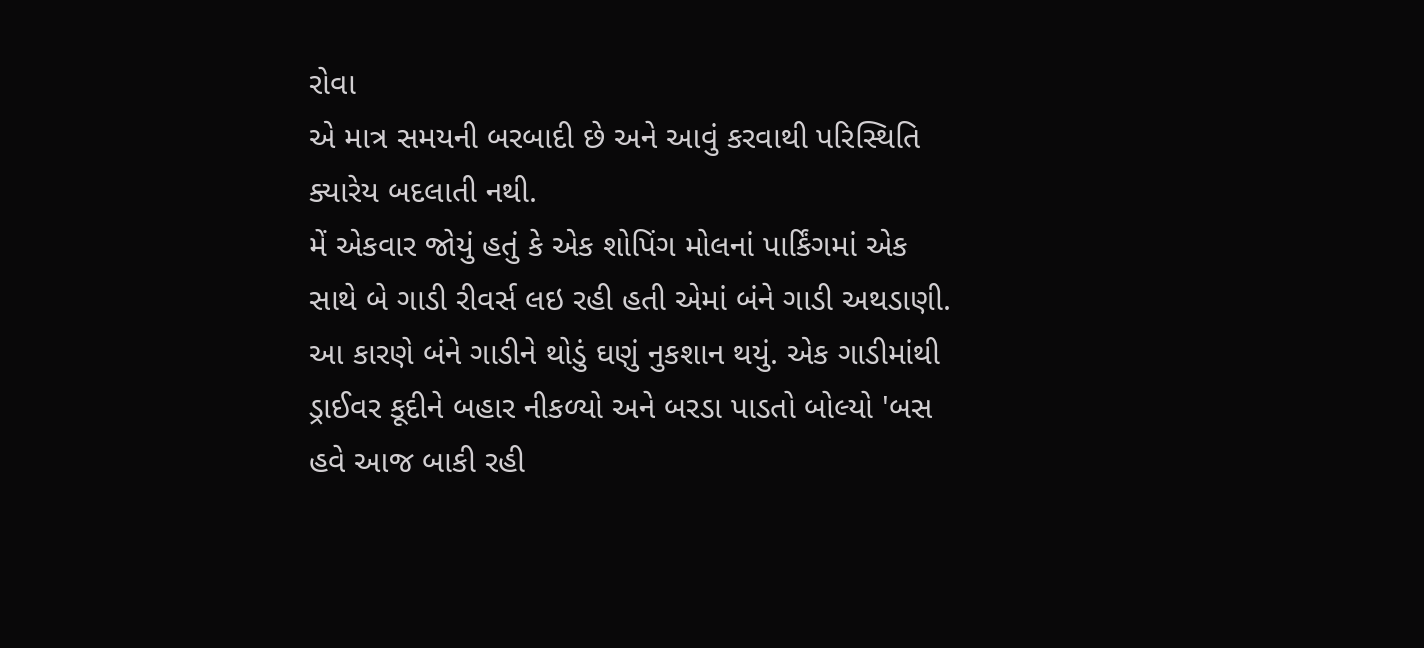રોવા
એ માત્ર સમયની બરબાદી છે અને આવું કરવાથી પરિસ્થિતિ ક્યારેય બદલાતી નથી.
મેં એકવાર જોયું હતું કે એક શોપિંગ મોલનાં પાર્કિંગમાં એક સાથે બે ગાડી રીવર્સ લઇ રહી હતી એમાં બંને ગાડી અથડાણી. આ કારણે બંને ગાડીને થોડું ઘણું નુકશાન થયું. એક ગાડીમાંથી ડ્રાઈવર કૂદીને બહાર નીકળ્યો અને બરડા પાડતો બોલ્યો 'બસ હવે આજ બાકી રહી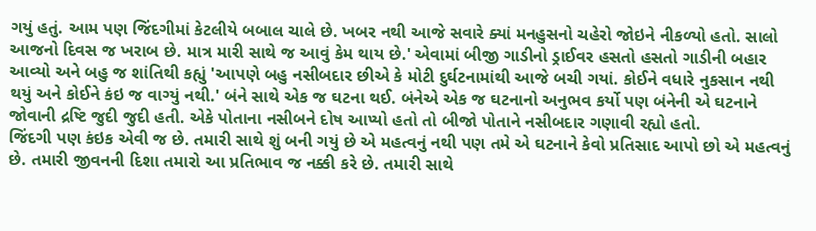ગયું હતું. આમ પણ જિંદગીમાં કેટલીયે બબાલ ચાલે છે. ખબર નથી આજે સવારે ક્યાં મનહુસનો ચહેરો જોઇને નીકળ્યો હતો. સાલો આજનો દિવસ જ ખરાબ છે. માત્ર મારી સાથે જ આવું કેમ થાય છે.' એવામાં બીજી ગાડીનો ડ્રાઈવર હસતો હસતો ગાડીની બહાર આવ્યો અને બહુ જ શાંતિથી કહ્યું 'આપણે બહુ નસીબદાર છીએ કે મોટી દુર્ઘટનામાંથી આજે બચી ગયાં. કોઈને વધારે નુકસાન નથી થયું અને કોઈને કંઇ જ વાગ્યું નથી.' બંને સાથે એક જ ઘટના થઈ. બંનેએ એક જ ઘટનાનો અનુભવ કર્યો પણ બંનેની એ ઘટનાને જોવાની દ્રષ્ટિ જુદી જુદી હતી. એકે પોતાના નસીબને દોષ આપ્યો હતો તો બીજો પોતાને નસીબદાર ગણાવી રહ્યો હતો.
જિંદગી પણ કંઇક એવી જ છે. તમારી સાથે શું બની ગયું છે એ મહત્વનું નથી પણ તમે એ ઘટનાને કેવો પ્રતિસાદ આપો છો એ મહત્વનું છે. તમારી જીવનની દિશા તમારો આ પ્રતિભાવ જ નક્કી કરે છે. તમારી સાથે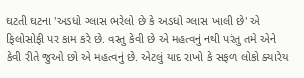ઘટતી ઘટના 'અડધો ગ્લાસ ભરેલો છે કે અડધો ગ્લાસ ખાલી છે' એ ફિલોસોફી પર કામ કરે છે. વસ્તુ કેવી છે એ મહત્વનું નથી પરંતુ તમે એને કેવી રીતે જુઓ છો એ મહત્વનું છે. એટલું યાદ રાખો કે સફળ લોકો ક્યારેય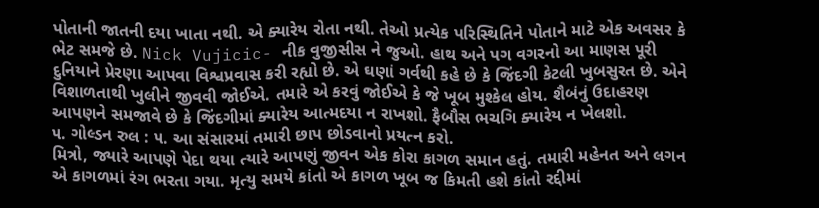પોતાની જાતની દયા ખાતા નથી. એ ક્યારેય રોતા નથી. તેઓ પ્રત્યેક પરિસ્થિતિને પોતાને માટે એક અવસર કે ભેટ સમજે છે. Nick Vujicic- નીક વુજીસીસ ને જુઓ. હાથ અને પગ વગરનો આ માણસ પૂરી દુનિયાને પ્રેરણા આપવા વિશ્વપ્રવાસ કરી રહ્યો છે. એ ઘણાં ગર્વથી કહે છે કે જિંદગી કેટલી ખુબસુરત છે. એને વિશાળતાથી ખુલીને જીવવી જોઈએ. તમારે એ કરવું જોઈએ કે જે ખૂબ મુશ્કેલ હોય. શૈબંનું ઉદાહરણ આપણને સમજાવે છે કે જિંદગીમાં ક્યારેય આત્મદયા ન રાખશો. ફૈબૌસ ભચગિ ક્યારેય ન ખેલશો.
૫. ગોલ્ડન રુલ : ૫. આ સંસારમાં તમારી છાપ છોડવાનો પ્રયત્ન કરો.
મિત્રો, જ્યારે આપણે પેદા થયા ત્યારે આપણું જીવન એક કોરા કાગળ સમાન હતું. તમારી મહેનત અને લગન એ કાગળમાં રંગ ભરતા ગયા. મૃત્યુ સમયે કાંતો એ કાગળ ખૂબ જ કિમતી હશે કાંતો રદ્દીમાં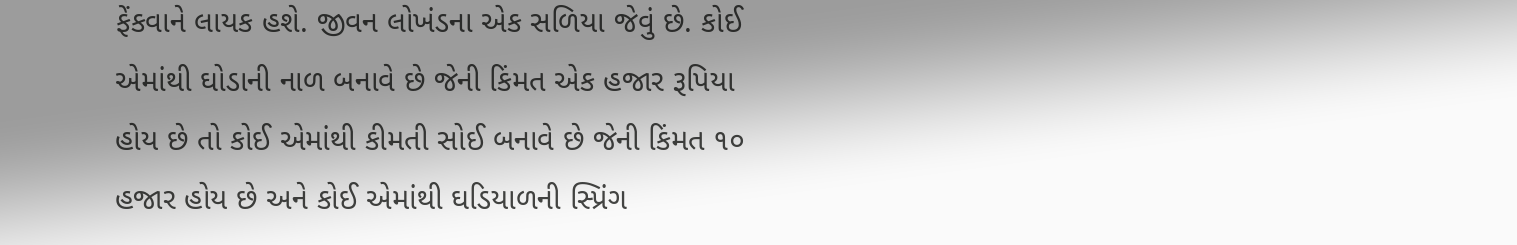ફેંકવાને લાયક હશે. જીવન લોખંડના એક સળિયા જેવું છે. કોઈ એમાંથી ઘોડાની નાળ બનાવે છે જેની કિંમત એક હજાર રૂપિયા હોય છે તો કોઈ એમાંથી કીમતી સોઈ બનાવે છે જેની કિંમત ૧૦ હજાર હોય છે અને કોઈ એમાંથી ઘડિયાળની સ્પ્રિંગ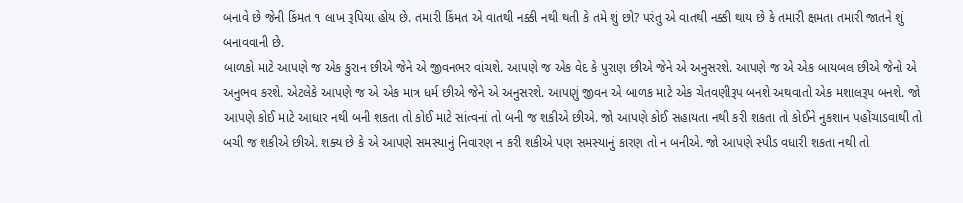બનાવે છે જેની કિંમત ૧ લાખ રૂપિયા હોય છે. તમારી કિંમત એ વાતથી નક્કી નથી થતી કે તમે શું છો? પરંતુ એ વાતથી નક્કી થાય છે કે તમારી ક્ષમતા તમારી જાતને શું બનાવવાની છે.
બાળકો માટે આપણે જ એક કુરાન છીએ જેને એ જીવનભર વાંચશે. આપણે જ એક વેદ કે પુરાણ છીએ જેને એ અનુસરશે. આપણે જ એ એક બાયબલ છીએ જેનો એ અનુભવ કરશે. એટલેકે આપણે જ એ એક માત્ર ધર્મ છીએ જેને એ અનુસરશે. આપણું જીવન એ બાળક માટે એક ચેતવણીરૂપ બનશે અથવાતો એક મશાલરૂપ બનશે. જો આપણે કોઈ માટે આધાર નથી બની શકતા તો કોઈ માટે સાંત્વનાં તો બની જ શકીએ છીએ. જો આપણે કોઈ સહાયતા નથી કરી શકતા તો કોઈને નુકશાન પહોંચાડવાથી તો બચી જ શકીએ છીએ. શક્ય છે કે એ આપણે સમસ્યાનું નિવારણ ન કરી શકીએ પણ સમસ્યાનું કારણ તો ન બનીએ. જો આપણે સ્પીડ વધારી શકતા નથી તો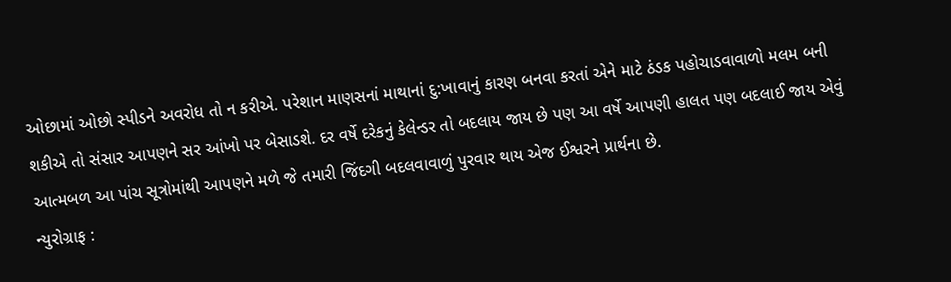ઓછામાં ઓછો સ્પીડને અવરોધ તો ન કરીએ. પરેશાન માણસનાં માથાનાં દુ:ખાવાનું કારણ બનવા કરતાં એને માટે ઠંડક પહોચાડવાવાળો મલમ બની શકીએ તો સંસાર આપણને સર આંખો પર બેસાડશે. દર વર્ષે દરેકનું કેલેન્ડર તો બદલાય જાય છે પણ આ વર્ષે આપણી હાલત પણ બદલાઈ જાય એવું આત્મબળ આ પાંચ સૂત્રોમાંથી આપણને મળે જે તમારી જિંદગી બદલવાવાળું પુરવાર થાય એજ ઈશ્વરને પ્રાર્થના છે.
ન્યુરોગ્રાફ :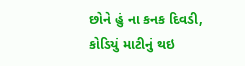છોને હું ના કનક દિવડી, કોડિયું માટીનું થઇ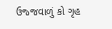ઉજ્જવાળું કો ગૃહ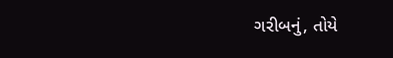ગરીબનું, તોયે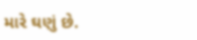મારે ઘણું છે.